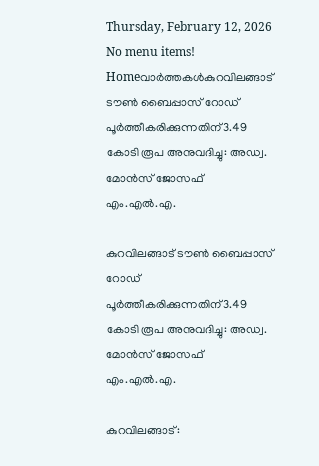Thursday, February 12, 2026
No menu items!
Homeവാർത്തകൾകുറവിലങ്ങാട് ടൗണ്‍ ബൈപ്പാസ് റോഡ് പൂര്‍ത്തീകരിക്കുന്നതിന്3.49 കോടി രൂപ അനുവദിച്ചു: അഡ്വ. മോന്‍സ് ജോസഫ് എം.എല്‍.എ.

കുറവിലങ്ങാട് ടൗണ്‍ ബൈപ്പാസ് റോഡ് പൂര്‍ത്തീകരിക്കുന്നതിന്3.49 കോടി രൂപ അനുവദിച്ചു: അഡ്വ. മോന്‍സ് ജോസഫ് എം.എല്‍.എ.

കുറവിലങ്ങാട്: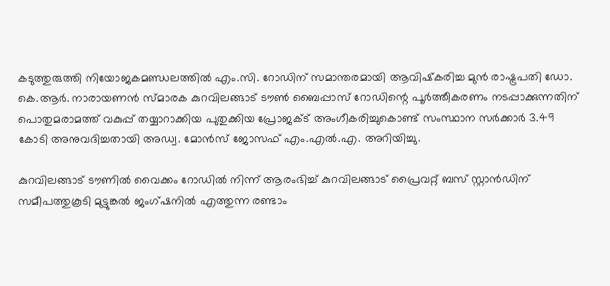കടുത്തുരുത്തി നിയോജകമണ്ഡലത്തില്‍ എം.സി. റോഡിന് സമാന്തരമായി ആവിഷ്‌കരിച്ച മുന്‍ രാഷ്ട്രപതി ഡോ. കെ.ആര്‍. നാരായണന്‍ സ്മാരക കുറവിലങ്ങാട് ടൗണ്‍ ബൈപ്പാസ് റോഡിന്റെ പൂര്‍ത്തീകരണം നടപ്പാക്കുന്നതിന് പൊതുമരാമത്ത് വകുപ്പ് തയ്യാറാക്കിയ പുതുക്കിയ പ്രോജക്ട് അംഗീകരിച്ചുകൊണ്ട് സംസ്ഥാന സര്‍ക്കാര്‍ 3.49 കോടി അനുവദിച്ചതായി അഡ്വ. മോന്‍സ് ജോസഫ് എം.എല്‍.എ. അറിയിച്ചു.

കുറവിലങ്ങാട് ടൗണില്‍ വൈക്കം റോഡില്‍ നിന്ന് ആരംഭിച്ച് കുറവിലങ്ങാട് പ്രൈവറ്റ് ബസ് സ്റ്റാന്‍ഡിന് സമീപത്തുകൂടി മുട്ടുങ്കല്‍ ജംഗ്ഷനില്‍ എത്തുന്ന രണ്ടാം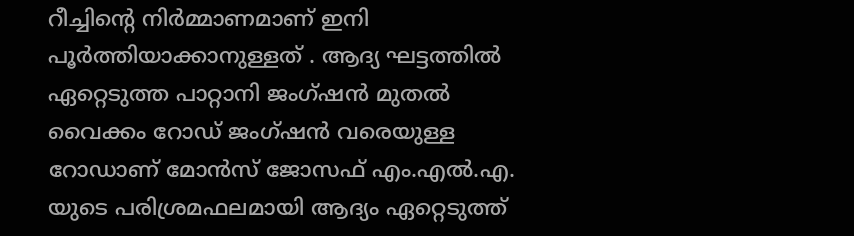റീച്ചിന്റെ നിര്‍മ്മാണമാണ് ഇനി പൂര്‍ത്തിയാക്കാനുള്ളത് . ആദ്യ ഘട്ടത്തില്‍ ഏറ്റെടുത്ത പാറ്റാനി ജംഗ്ഷന്‍ മുതല്‍ വൈക്കം റോഡ് ജംഗ്ഷന്‍ വരെയുള്ള റോഡാണ് മോന്‍സ് ജോസഫ് എം.എല്‍.എ. യുടെ പരിശ്രമഫലമായി ആദ്യം ഏറ്റെടുത്ത്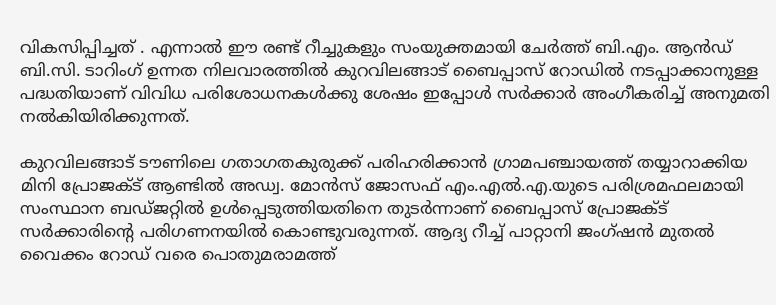വികസിപ്പിച്ചത് . എന്നാല്‍ ഈ രണ്ട് റീച്ചുകളും സംയുക്തമായി ചേര്‍ത്ത് ബി.എം. ആന്‍ഡ് ബി.സി. ടാറിംഗ് ഉന്നത നിലവാരത്തില്‍ കുറവിലങ്ങാട് ബൈപ്പാസ് റോഡില്‍ നടപ്പാക്കാനുള്ള പദ്ധതിയാണ് വിവിധ പരിശോധനകള്‍ക്കു ശേഷം ഇപ്പോള്‍ സര്‍ക്കാര്‍ അംഗീകരിച്ച് അനുമതി നല്‍കിയിരിക്കുന്നത്.

കുറവിലങ്ങാട് ടൗണിലെ ഗതാഗതകുരുക്ക് പരിഹരിക്കാന്‍ ഗ്രാമപഞ്ചായത്ത് തയ്യാറാക്കിയ മിനി പ്രോജക്ട് ആണ്ടില്‍ അഡ്വ. മോന്‍സ് ജോസഫ് എം.എല്‍.എ.യുടെ പരിശ്രമഫലമായി സംസ്ഥാന ബഡ്ജറ്റില്‍ ഉള്‍പ്പെടുത്തിയതിനെ തുടര്‍ന്നാണ് ബൈപ്പാസ് പ്രോജക്ട് സര്‍ക്കാരിന്റെ പരിഗണനയില്‍ കൊണ്ടുവരുന്നത്. ആദ്യ റീച്ച് പാറ്റാനി ജംഗ്ഷന്‍ മുതല്‍ വൈക്കം റോഡ് വരെ പൊതുമരാമത്ത്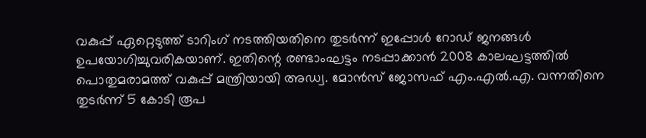വകുപ്പ് ഏറ്റെടുത്ത് ടാറിംഗ് നടത്തിയതിനെ തുടര്‍ന്ന് ഇപ്പോള്‍ റോഡ് ജനങ്ങള്‍ ഉപയോഗിച്ചുവരികയാണ്. ഇതിന്റെ രണ്ടാംഘട്ടം നടപ്പാക്കാന്‍ 2008 കാലഘട്ടത്തില്‍ പൊതുമരാമത്ത് വകുപ്പ് മന്ത്രിയായി അഡ്വ. മോന്‍സ് ജോസഫ് എം.എല്‍.എ. വന്നതിനെ തുടര്‍ന്ന് 5 കോടി രൂപ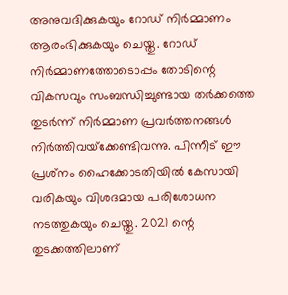അനുവദിക്കുകയും റോഡ് നിര്‍മ്മാണം ആരംഭിക്കുകയും ചെയ്തു. റോഡ് നിര്‍മ്മാണത്തോടൊപ്പം തോടിന്റെ വികസവും സംബന്ധിച്ചുണ്ടായ തര്‍ക്കത്തെ തുടര്‍ന്ന് നിര്‍മ്മാണ പ്രവര്‍ത്തനങ്ങള്‍ നിര്‍ത്തിവയ്‌ക്കേണ്ടിവന്നു. പിന്നീട് ഈ പ്രശ്‌നം ഹൈക്കോടതിയില്‍ കേസായി വരികയും വിശദമായ പരിശോധന നടത്തുകയും ചെയ്തു. 2021 ന്റെ തുടക്കത്തിലാണ്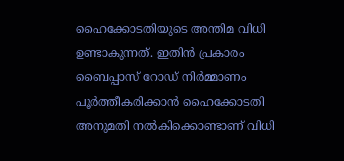ഹൈക്കോടതിയുടെ അന്തിമ വിധി ഉണ്ടാകുന്നത്. ഇതിന്‍ പ്രകാരം ബൈപ്പാസ് റോഡ് നിര്‍മ്മാണം പൂര്‍ത്തീകരിക്കാന്‍ ഹൈക്കോടതി അനുമതി നല്‍കിക്കൊണ്ടാണ് വിധി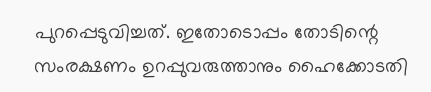പുറപ്പെടുവിച്ചത്. ഇതോടൊപ്പം തോടിന്റെ സംരക്ഷണം ഉറപ്പുവരുത്താനും ഹൈക്കോടതി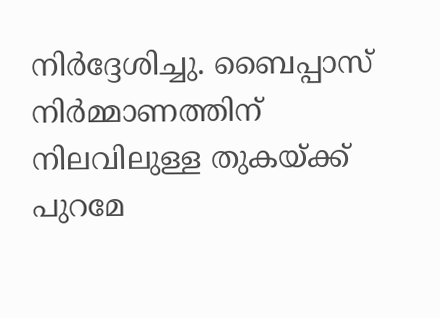നിര്‍ദ്ദേശിച്ചു. ബൈപ്പാസ് നിര്‍മ്മാണത്തിന് നിലവിലുള്ള തുകയ്ക്ക് പുറമേ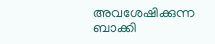അവശേഷിക്കുന്ന ബാക്കി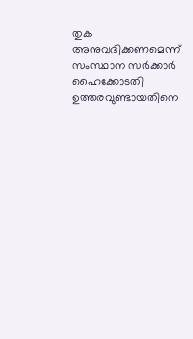തുക അനുവദിക്കണമെന്ന് സംസ്ഥാന സര്‍ക്കാര്‍ ഹൈക്കോടതി ഉത്തരവുണ്ടായതിനെ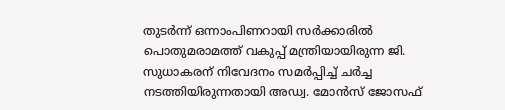തുടര്‍ന്ന് ഒന്നാംപിണറായി സര്‍ക്കാരില്‍ പൊതുമരാമത്ത് വകുപ്പ് മന്ത്രിയായിരുന്ന ജി. സുധാകരന് നിവേദനം സമര്‍പ്പിച്ച് ചര്‍ച്ച നടത്തിയിരുന്നതായി അഡ്വ. മോന്‍സ് ജോസഫ്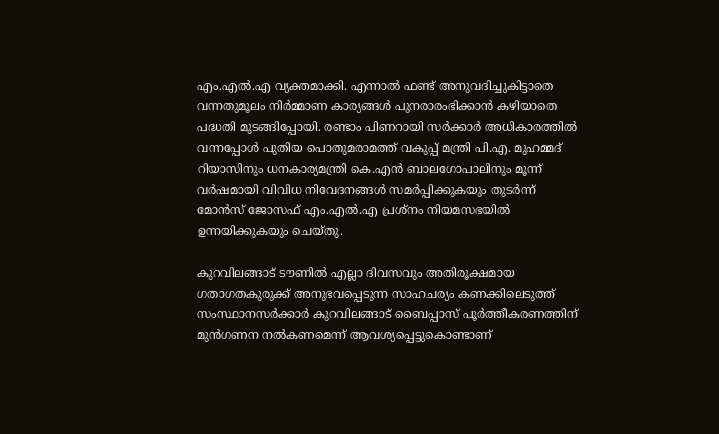എം.എല്‍.എ വ്യക്തമാക്കി. എന്നാല്‍ ഫണ്ട് അനുവദിച്ചുകിട്ടാതെ വന്നതുമൂലം നിര്‍മ്മാണ കാര്യങ്ങള്‍ പുനരാരംഭിക്കാന്‍ കഴിയാതെ പദ്ധതി മുടങ്ങിപ്പോയി. രണ്ടാം പിണറായി സര്‍ക്കാര്‍ അധികാരത്തില്‍ വന്നപ്പോള്‍ പുതിയ പൊതുമരാമത്ത് വകുപ്പ് മന്ത്രി പി.എ. മുഹമ്മദ് റിയാസിനും ധനകാര്യമന്ത്രി കെ.എന്‍ ബാലഗോപാലിനും മൂന്ന് വര്‍ഷമായി വിവിധ നിവേദനങ്ങള്‍ സമര്‍പ്പിക്കുകയും തുടര്‍ന്ന് മോന്‍സ് ജോസഫ് എം.എല്‍.എ പ്രശ്‌നം നിയമസഭയില്‍ ഉന്നയിക്കുകയും ചെയ്തു.

കുറവിലങ്ങാട് ടൗണില്‍ എല്ലാ ദിവസവും അതിരൂക്ഷമായ ഗതാഗതകുരുക്ക് അനുഭവപ്പെടുന്ന സാഹചര്യം കണക്കിലെടുത്ത് സംസ്ഥാനസര്‍ക്കാര്‍ കുറവിലങ്ങാട് ബൈപ്പാസ് പൂര്‍ത്തീകരണത്തിന് മുന്‍ഗണന നല്‍കണമെന്ന് ആവശ്യപ്പെട്ടുകൊണ്ടാണ്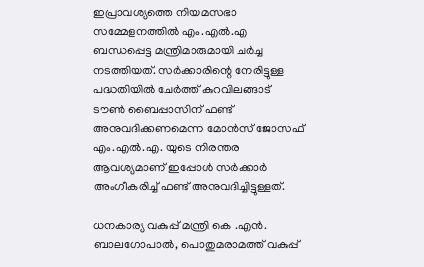ഇപ്രാവശ്യത്തെ നിയമസഭാ സമ്മേളനത്തില്‍ എം.എല്‍.എ ബന്ധപ്പെട്ട മന്ത്രിമാരുമായി ചര്‍ച്ച നടത്തിയത്. സര്‍ക്കാരിന്റെ നേരിട്ടുള്ള പദ്ധതിയില്‍ ചേര്‍ത്ത് കുറവിലങ്ങാട് ടൗണ്‍ ബൈപ്പാസിന് ഫണ്ട് അനുവദിക്കണമെന്ന മോന്‍സ് ജോസഫ് എം.എല്‍.എ. യുടെ നിരന്തര ആവശ്യമാണ് ഇപ്പോള്‍ സര്‍ക്കാര്‍ അംഗീകരിച്ച് ഫണ്ട് അനുവദിച്ചിട്ടുള്ളത്.

ധനകാര്യ വകുപ്പ് മന്ത്രി കെ .എന്‍. ബാലഗോപാല്‍, പൊതുമരാമത്ത് വകുപ്പ്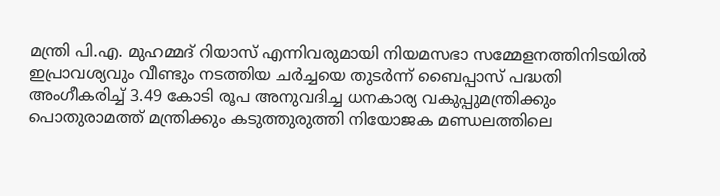മന്ത്രി പി.എ. മുഹമ്മദ് റിയാസ് എന്നിവരുമായി നിയമസഭാ സമ്മേളനത്തിനിടയില്‍ ഇപ്രാവശ്യവും വീണ്ടും നടത്തിയ ചര്‍ച്ചയെ തുടര്‍ന്ന് ബൈപ്പാസ് പദ്ധതി അംഗീകരിച്ച് 3.49 കോടി രൂപ അനുവദിച്ച ധനകാര്യ വകുപ്പുമന്ത്രിക്കും പൊതുരാമത്ത് മന്ത്രിക്കും കടുത്തുരുത്തി നിയോജക മണ്ഡലത്തിലെ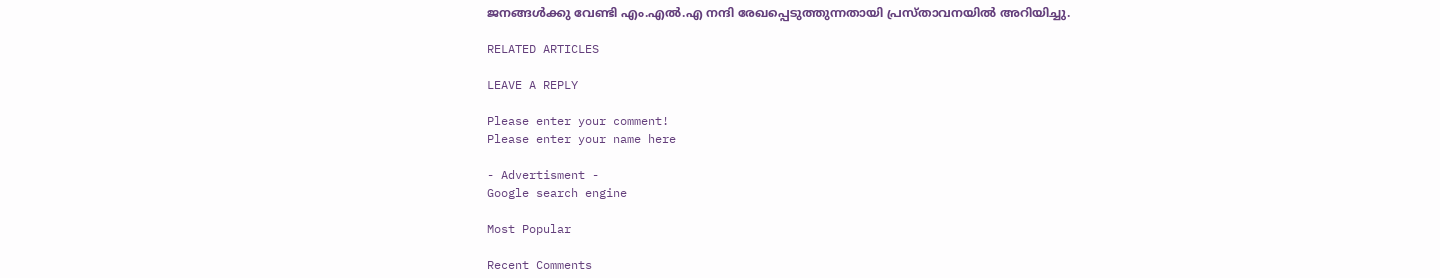ജനങ്ങള്‍ക്കു വേണ്ടി എം.എല്‍.എ നന്ദി രേഖപ്പെടുത്തുന്നതായി പ്രസ്താവനയില്‍ അറിയിച്ചു.

RELATED ARTICLES

LEAVE A REPLY

Please enter your comment!
Please enter your name here

- Advertisment -
Google search engine

Most Popular

Recent Comments